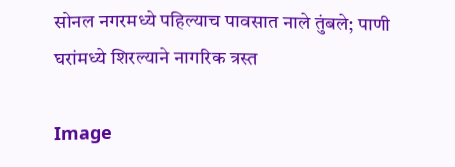सोनल नगरमध्ये पहिल्याच पावसात नाले तुंबले; पाणी घरांमध्ये शिरल्याने नागरिक त्रस्त

Image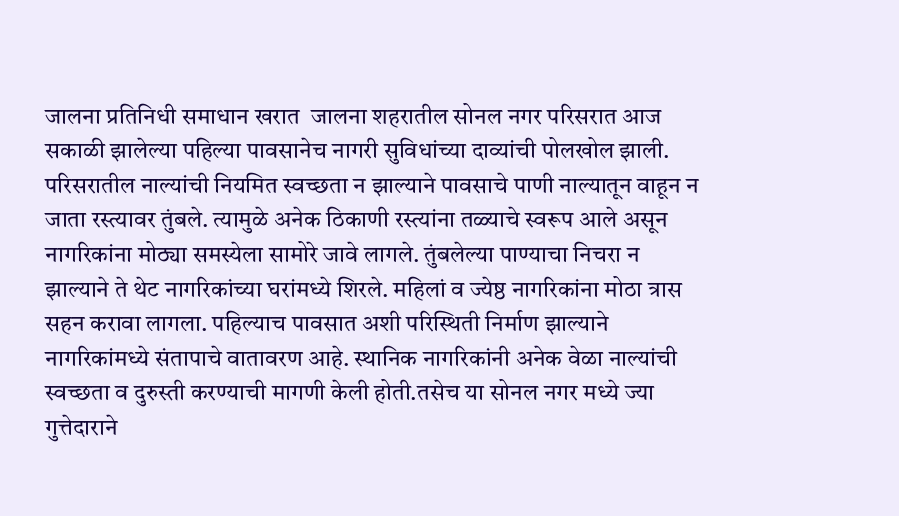जालना प्रतिनिधी समाधान खरात  जालना शहरातील सोनल नगर परिसरात आज सकाळी झालेल्या पहिल्या पावसानेच नागरी सुविधांच्या दाव्यांची पोलखोल झाली. परिसरातील नाल्यांची नियमित स्वच्छता न झाल्याने पावसाचे पाणी नाल्यातून वाहून न जाता रस्त्यावर तुंबले. त्यामुळे अनेक ठिकाणी रस्त्यांना तळ्याचे स्वरूप आले असून नागरिकांना मोठ्या समस्येला सामोरे जावे लागले. तुंबलेल्या पाण्याचा निचरा न झाल्याने ते थेट नागरिकांच्या घरांमध्ये शिरले. महिलां व ज्येष्ठ नागरिकांना मोठा त्रास सहन करावा लागला. पहिल्याच पावसात अशी परिस्थिती निर्माण झाल्याने नागरिकांमध्ये संतापाचे वातावरण आहे. स्थानिक नागरिकांनी अनेक वेळा नाल्यांची स्वच्छता व दुरुस्ती करण्याची मागणी केली होती.तसेच या सोनल नगर मध्ये ज्या गुत्तेदाराने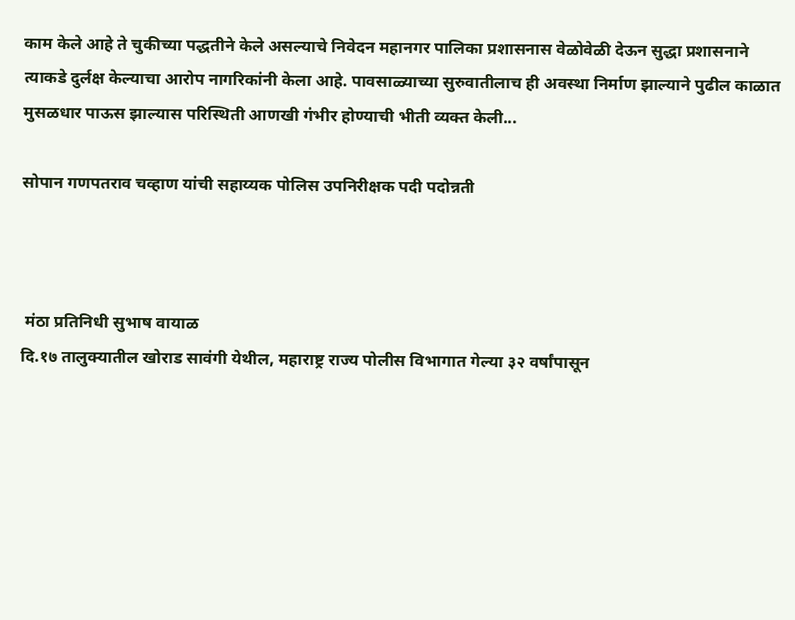काम केले आहे ते चुकीच्या पद्धतीने केले असल्याचे निवेदन महानगर पालिका प्रशासनास वेळोवेळी देऊन सुद्धा प्रशासनाने त्याकडे दुर्लक्ष केल्याचा आरोप नागरिकांनी केला आहे. पावसाळ्याच्या सुरुवातीलाच ही अवस्था निर्माण झाल्याने पुढील काळात मुसळधार पाऊस झाल्यास परिस्थिती आणखी गंभीर होण्याची भीती व्यक्त केली...

सोपान गणपतराव चव्हाण यांची सहाय्यक पोलिस उपनिरीक्षक पदी पदोन्नती



 मंठा प्रतिनिधी सुभाष वायाळ
दि.१७ तालुक्यातील खोराड सावंगी येथील, महाराष्ट्र राज्य पोलीस विभागात गेल्या ३२ वर्षांपासून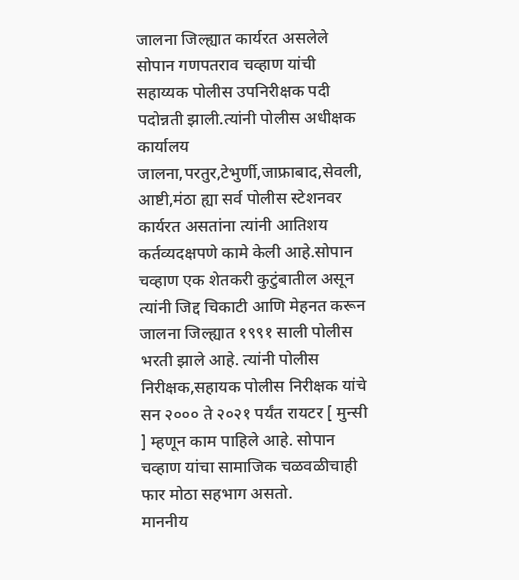जालना जिल्ह्यात कार्यरत असलेले सोपान गणपतराव चव्हाण यांची सहाय्यक पोलीस उपनिरीक्षक पदी पदोन्नती झाली.त्यांनी पोलीस अधीक्षक कार्यालय जालना,परतुर,टेभुर्णी,जाफ्राबाद,सेवली, आष्टी,मंठा ह्या सर्व पोलीस स्टेशनवर कार्यरत असतांना त्यांनी आतिशय कर्तव्यदक्षपणे कामे केली आहे.सोपान चव्हाण एक शेतकरी कुटुंबातील असून त्यांनी जिद्द चिकाटी आणि मेहनत करून जालना जिल्ह्यात १९९१ साली पोलीस भरती झाले आहे. त्यांनी पोलीस निरीक्षक,सहायक पोलीस निरीक्षक यांचे सन २००० ते २०२१ पर्यंत रायटर [ मुन्सी ] म्हणून काम पाहिले आहे. सोपान चव्हाण यांचा सामाजिक चळवळीचाही फार मोठा सहभाग असतो.
माननीय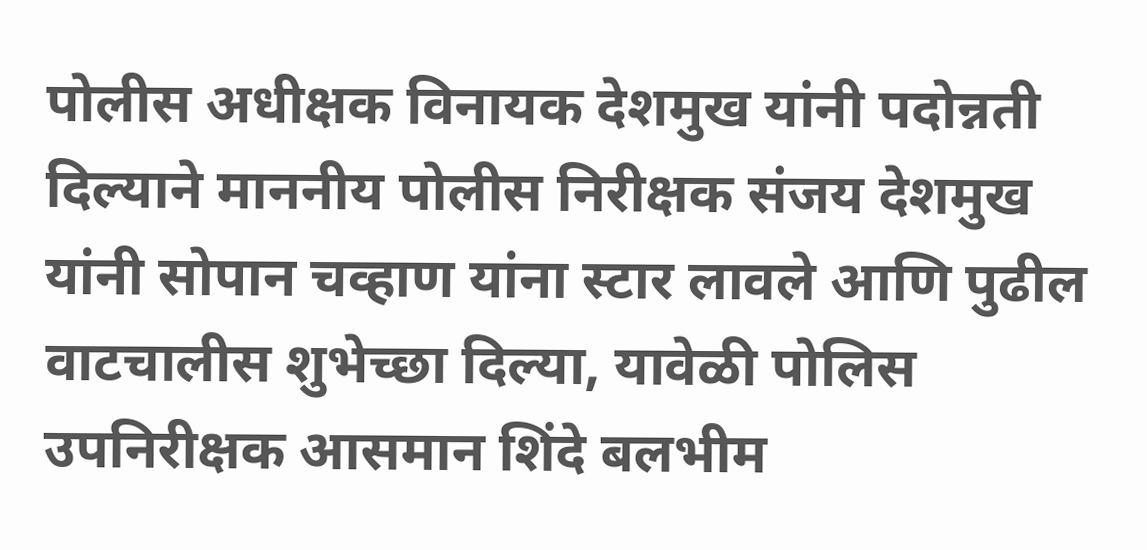पोलीस अधीक्षक विनायक देशमुख यांनी पदोन्नती दिल्याने माननीय पोलीस निरीक्षक संजय देशमुख यांनी सोपान चव्हाण यांना स्टार लावले आणि पुढील वाटचालीस शुभेच्छा दिल्या, यावेळी पोलिस उपनिरीक्षक आसमान शिंदे बलभीम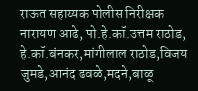राऊत सहाय्यक पोलीस निरीक्षक नारायण आढे, पो.हे.कॉ.उत्तम राठोड, हे.कॉ.बंनकर,मांगीलाल राठोड,विजय जुमडे,आनंद ढवळे,मदने,बाळू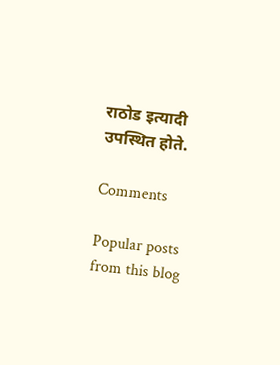राठोड इत्यादी उपस्थित होते.

Comments

Popular posts from this blog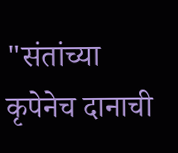"संतांच्या कृपेनेच दानाची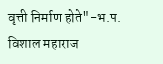वृत्ती निर्माण होते"-भ.प. विशाल महाराज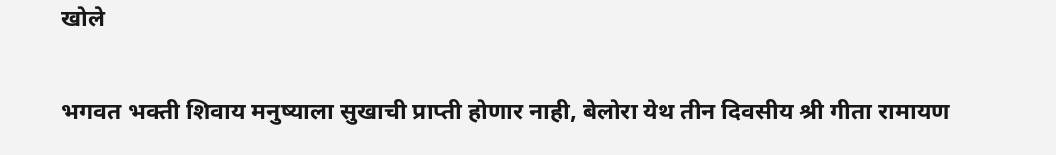खोले

भगवत भक्ती शिवाय मनुष्याला सुखाची प्राप्ती होणार नाही, बेलोरा येथ तीन दिवसीय श्री गीता रामायण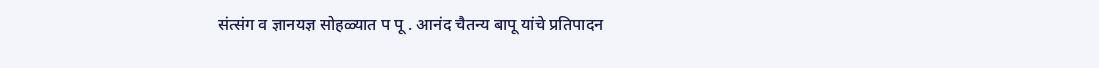संत्संग व ज्ञानयज्ञ सोहळ्यात प पू . आनंद चैतन्य बापू यांचे प्रतिपादन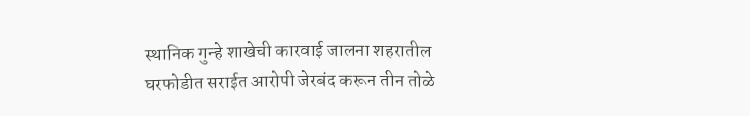स्थानिक गुन्हे शाखेची कारवाई जालना शहरातील घरफोडीत सराईत आरोपी जेरबंद करून तीन तोळे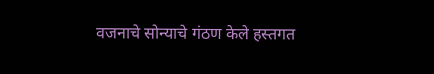वजनाचे सोन्याचे गंठण केले हस्तगत